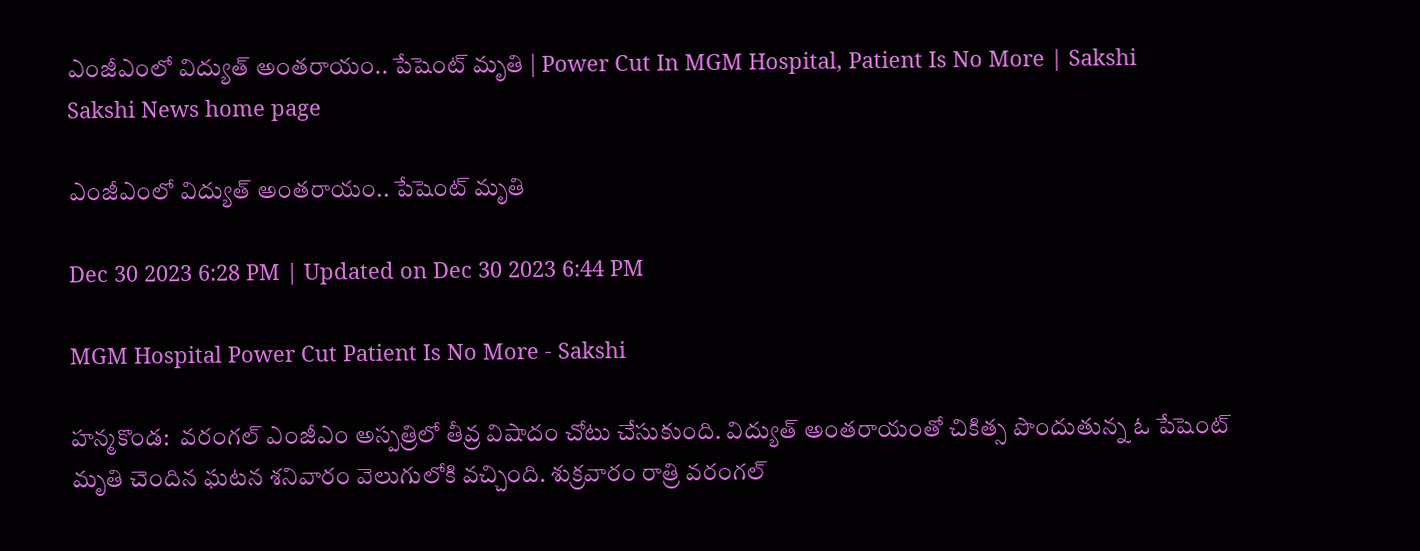ఎంజీఎంలో విద్యుత్‌ అంతరాయం.. పేషెంట్‌ మృతి | Power Cut In MGM Hospital, Patient Is No More | Sakshi
Sakshi News home page

ఎంజీఎంలో విద్యుత్‌ అంతరాయం.. పేషెంట్‌ మృతి

Dec 30 2023 6:28 PM | Updated on Dec 30 2023 6:44 PM

MGM Hospital Power Cut Patient Is No More - Sakshi

హన్మకొండ:  వరంగల్‌ ఎంజీఎం అస్పత్రిలో తీవ్ర విషాదం చోటు చేసుకుంది. విద్యుత్‌ అంతరాయంతో చికిత్స పొందుతున్న ఓ పేషెంట్‌ మృతి చెందిన ఘటన శనివారం వెలుగులోకి వచ్చింది. శుక్రవారం రాత్రి వరంగల్‌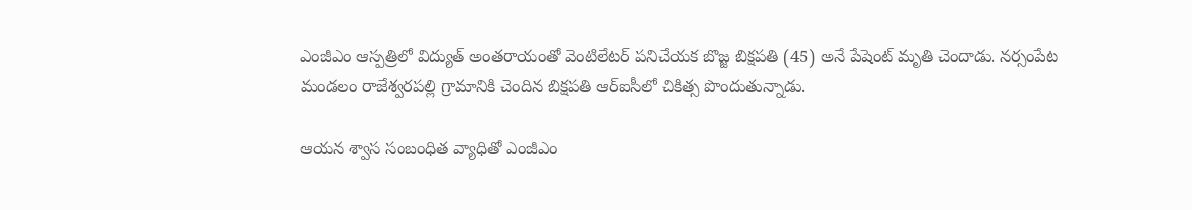ఎంజీఎం ఆస్పత్రిలో విద్యుత్ అంతరాయంతో వెంటిలేటర్ పనిచేయక బొజ్జ బిక్షపతి (45) అనే పేషెంట్‌ మృతి చెందాడు. నర్సంపేట మండలం రాజేశ్వరపల్లి గ్రామానికి చెందిన బిక్షపతి ఆర్ఐసీలో చికిత్స పొందుతున్నాడు.

ఆయన శ్వాస సంబంధిత వ్యాధితో ఎంజీఎం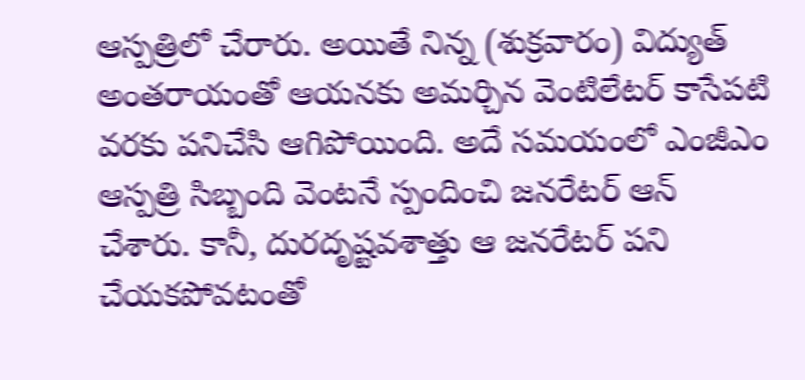ఆస్పత్రిలో చేరారు. అయితే నిన్న (శుక్రవారం) విద్యుత్ అంతరాయంతో ఆయనకు అమర్చిన వెంటిలేటర్ కాసేపటి వరకు పనిచేసి ఆగిపోయింది. అదే సమయంలో ఎంజీఎం ఆస్పత్రి సిబ్బంది వెంటనే స్పందించి జనరేటర్‌ ఆన్‌ చేశారు. కానీ, దురదృష్టవశాత్తు ఆ జనరేటర్ పని చేయకపోవటంతో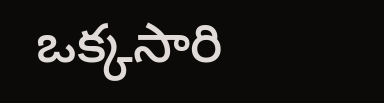ఒక్కసారి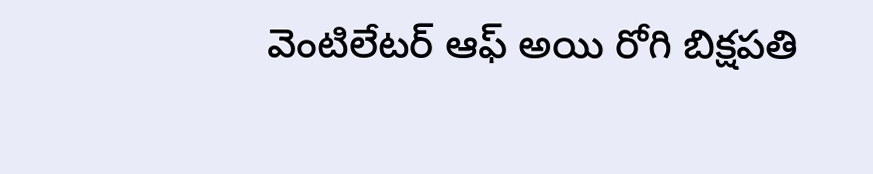వెంటిలేటర్ ఆఫ్ అయి రోగి బిక్షపతి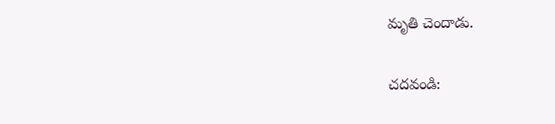మృతి చెందాడు.

చదవండి: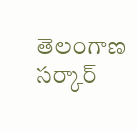తెలంగాణ సర్కార్‌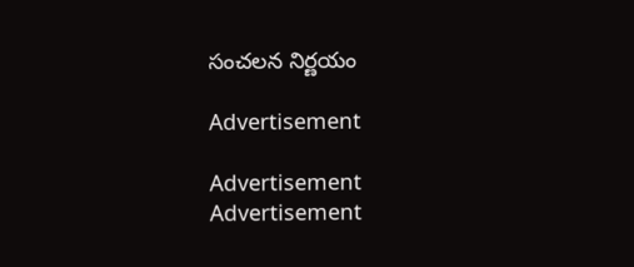సంచలన నిర్ణయం

Advertisement

Advertisement
Advertisement